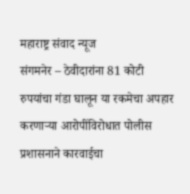महाराष्ट्र संवाद न्यूज
संगमनेर – ठेवीदारांना 81 कोटी रुपयांचा गंडा घालून या रकमेचा अपहार करणाऱ्या आरोपींविरोधात पोलीस प्रशासनाने कारवाईचा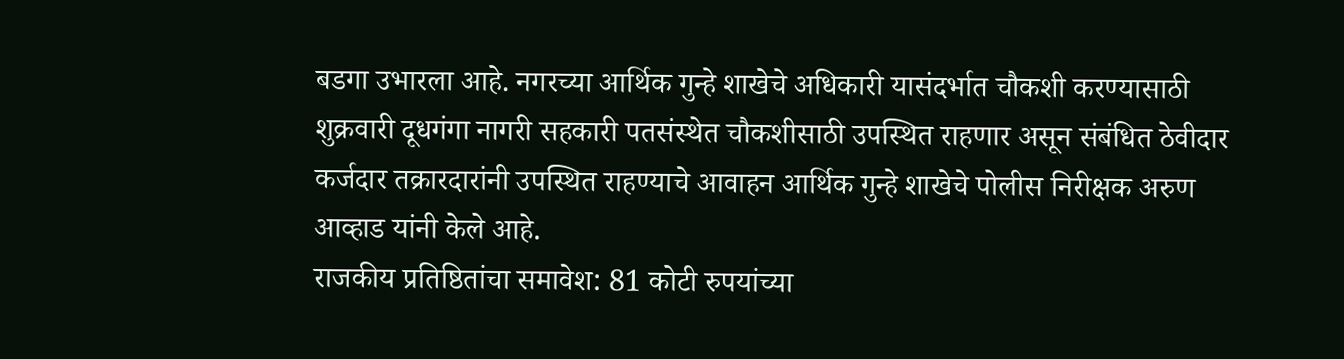बडगा उभारला आहे. नगरच्या आर्थिक गुन्हे शाखेचे अधिकारी यासंदर्भात चौकशी करण्यासाठी शुक्रवारी दूधगंगा नागरी सहकारी पतसंस्थेत चौकशीसाठी उपस्थित राहणार असून संबंधित ठेवीदार कर्जदार तक्रारदारांनी उपस्थित राहण्याचे आवाहन आर्थिक गुन्हे शाखेचे पोलीस निरीक्षक अरुण आव्हाड यांनी केले आहे.
राजकीय प्रतिष्ठितांचा समावेश: 81 कोटी रुपयांच्या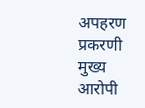अपहरण प्रकरणी मुख्य आरोपी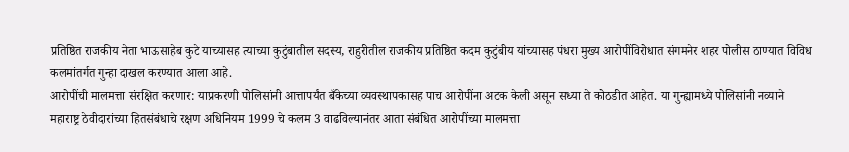प्रतिष्ठित राजकीय नेता भाऊसाहेब कुटे याच्यासह त्याच्या कुटुंबातील सदस्य, राहुरीतील राजकीय प्रतिष्ठित कदम कुटुंबीय यांच्यासह पंधरा मुख्य आरोपींविरोधात संगमनेर शहर पोलीस ठाण्यात विविध कलमांतर्गत गुन्हा दाखल करण्यात आला आहे.
आरोपींची मालमत्ता संरक्षित करणार: याप्रकरणी पोलिसांनी आत्तापर्यंत बँकेच्या व्यवस्थापकासह पाच आरोपींना अटक केली असून सध्या ते कोठडीत आहेत. या गुन्ह्यामध्ये पोलिसांनी नव्याने महाराष्ट्र ठेवीदारांच्या हितसंबंधाचे रक्षण अधिनियम 1999 चे कलम 3 वाढविल्यानंतर आता संबंधित आरोपींच्या मालमत्ता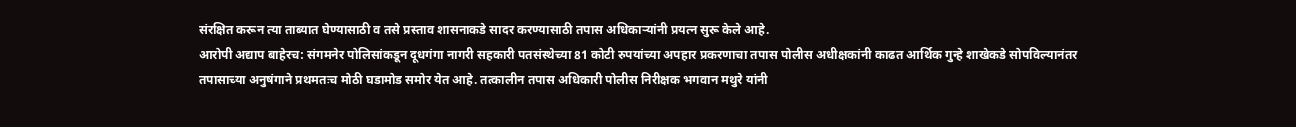संरक्षित करून त्या ताब्यात घेण्यासाठी व तसे प्रस्ताव शासनाकडे सादर करण्यासाठी तपास अधिकाऱ्यांनी प्रयत्न सुरू केले आहे.
आरोपी अद्याप बाहेरच: संगमनेर पोलिसांकडून दूधगंगा नागरी सहकारी पतसंस्थेच्या 81 कोटी रुपयांच्या अपहार प्रकरणाचा तपास पोलीस अधीक्षकांनी काढत आर्थिक गुन्हे शाखेकडे सोपविल्यानंतर तपासाच्या अनुषंगाने प्रथमतःच मोठी घडामोड समोर येत आहे. तत्कालीन तपास अधिकारी पोलीस निरीक्षक भगवान मथुरे यांनी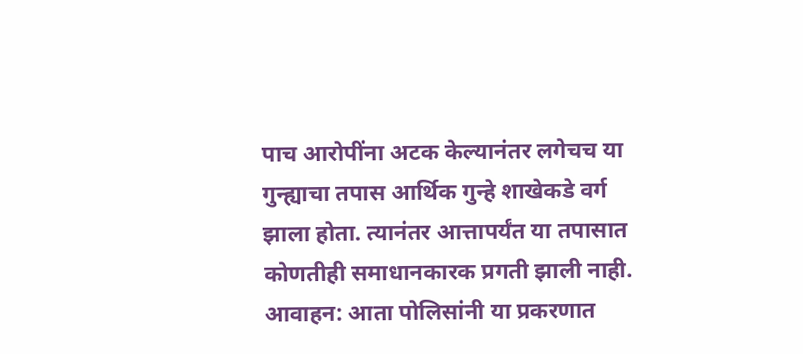पाच आरोपींना अटक केल्यानंतर लगेचच या गुन्ह्याचा तपास आर्थिक गुन्हे शाखेकडे वर्ग झाला होता. त्यानंतर आत्तापर्यंत या तपासात कोणतीही समाधानकारक प्रगती झाली नाही.
आवाहन: आता पोलिसांनी या प्रकरणात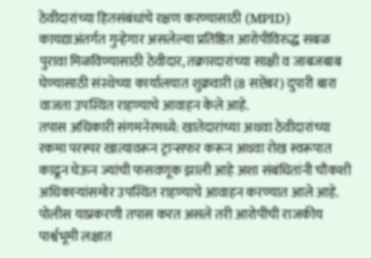ठेवीदारांच्या हितसंबंधांचे रक्षण करण्यासाठी (MPID) कायद्याअंतर्गत गुन्हेगार असलेल्या प्रतिष्ठित आरोपीविरुद्ध सबळ पुरावा मिळविण्यासाठी ठेवीदार, तक्रारदारांच्या साक्षी व जाबजबाब घेण्यासाठी संस्थेच्या कार्यालयात शुक्रवारी (8 सप्टेंबर) दुपारी बारा वाजता उपस्थित राहण्याचे आवाहन केले आहे.
तपास अधिकारी संगमनेरमध्ये: खातेदारांच्या अथवा ठेवीदारांच्या रकमा परस्पर खात्यावरून ट्रान्सफर करून अथवा रोख स्वरूपात काढून घेऊन ज्यांची फसवणूक झाली आहे अशा संबंधितांनी चौकशी अधिकाऱ्यांसमोर उपस्थित राहण्याचे आवाहन करण्यात आले आहे. पोलीस याप्रकरणी तपास करत असले तरी आरोपींची राजकीय पार्श्वभूमी लक्षात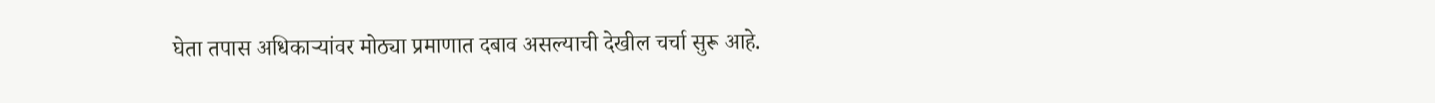घेता तपास अधिकाऱ्यांवर मोठ्या प्रमाणात दबाव असल्याची देखील चर्चा सुरू आहे.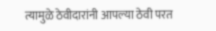त्यामुळे ठेवीदारांनी आपल्या ठेवी परत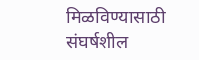मिळविण्यासाठी संघर्षशील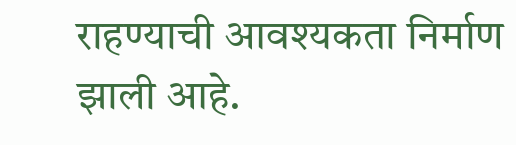राहण्याची आवश्यकता निर्माण झाली आहे.